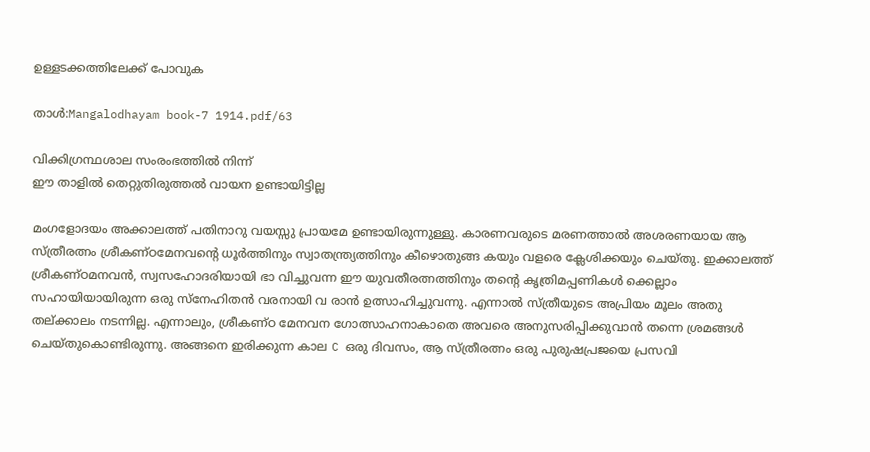ഉള്ളടക്കത്തിലേക്ക് പോവുക

താൾ:Mangalodhayam book-7 1914.pdf/63

വിക്കിഗ്രന്ഥശാല സംരംഭത്തിൽ നിന്ന്
ഈ താളിൽ തെറ്റുതിരുത്തൽ വായന ഉണ്ടായിട്ടില്ല

മംഗളോദയം അക്കാലത്ത് പതിനാറു വയസ്സു പ്രായമേ ഉണ്ടായിരുന്നുള്ളു. കാരണവരുടെ മരണത്താൽ അശരണയായ ആ സ്ത്രീരത്നം ശ്രീകണ്ഠമേനവന്റെ ധൂർത്തിനും സ്വാതന്ത്ര്യത്തിനും കീഴൊതുങ്ങ കയും വളരെ ക്ലേശിക്കയും ചെയ്തു. ഇക്കാലത്ത് ശ്രീകണ്ഠമനവൻ, സ്വസഹോദരിയായി ഭാ വിച്ചുവന്ന ഈ യുവതീരത്നത്തിനും തന്റെ കൃത്രിമപ്പണികൾ ക്കെല്ലാം സഹായിയായിരുന്ന ഒരു സ്നേഹിതൻ വരനായി വ രാൻ ഉത്സാഹിച്ചുവന്നു. എന്നാൽ സ്ത്രീയുടെ അപ്രിയം മൂലം അതു തല്ക്കാലം നടന്നില്ല. എന്നാലും, ശ്രീകണ്ഠ മേനവന ഗോത്സാഹനാകാതെ അവരെ അനുസരിപ്പിക്കുവാൻ തന്നെ ശ്രമങ്ങൾ ചെയ്തുകൊണ്ടിരുന്നു. അങ്ങനെ ഇരിക്കുന്ന കാല C ഒരു ദിവസം, ആ സ്ത്രീരത്നം ഒരു പുരുഷപ്രജയെ പ്രസവി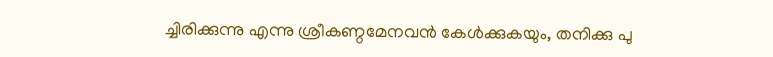ച്ചിരിക്കുന്നു എന്നു ശ്രീകണ്ഠമേനവൻ കേൾക്കുകയും, തനിക്കു പു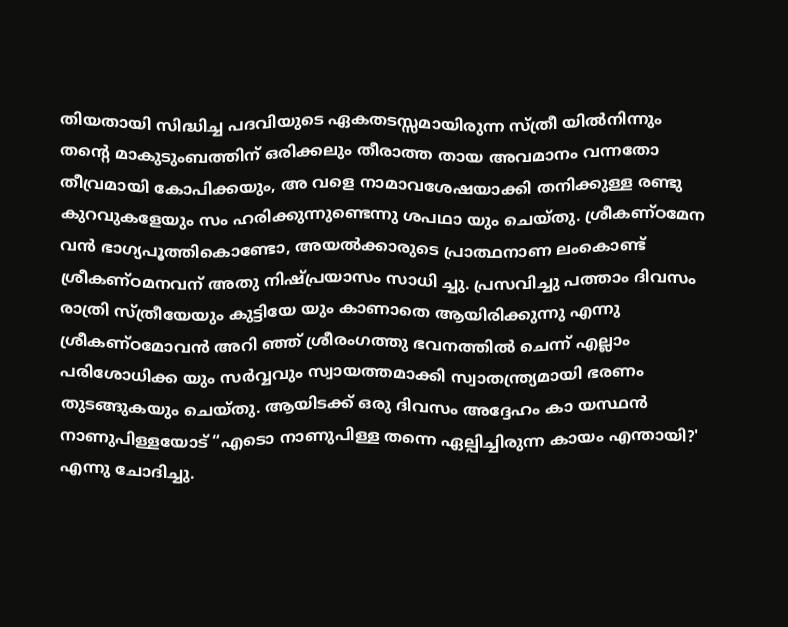തിയതായി സിദ്ധിച്ച പദവിയുടെ ഏകതടസ്സമായിരുന്ന സ്ത്രീ യിൽനിന്നും തന്റെ മാകുടുംബത്തിന് ഒരിക്കലും തീരാത്ത തായ അവമാനം വന്നതോ തീവ്രമായി കോപിക്കയും, അ വളെ നാമാവശേഷയാക്കി തനിക്കുള്ള രണ്ടു കുറവുകളേയും സം ഹരിക്കുന്നുണ്ടെന്നു ശപഥാ യും ചെയ്തു. ശ്രീകണ്ഠമേന വൻ ഭാഗ്യപൂത്തികൊണ്ടോ, അയൽക്കാരുടെ പ്രാത്ഥനാണ ലംകൊണ്ട് ശ്രീകണ്ഠമനവന് അതു നിഷ്പ്രയാസം സാധി ച്ചു. പ്രസവിച്ചു പത്താം ദിവസം രാത്രി സ്ത്രീയേയും കുട്ടിയേ യും കാണാതെ ആയിരിക്കുന്നു എന്നു ശ്രീകണ്ഠമോവൻ അറി ഞ്ഞ് ശ്രീരംഗത്തു ഭവനത്തിൽ ചെന്ന് എല്ലാം പരിശോധിക്ക യും സർവ്വവും സ്വായത്തമാക്കി സ്വാതന്ത്ര്യമായി ഭരണം തുടങ്ങുകയും ചെയ്തു. ആയിടക്ക് ഒരു ദിവസം അദ്ദേഹം കാ യസ്ഥൻ നാണുപിള്ളയോട് “എടൊ നാണുപിള്ള തന്നെ ഏല്പിച്ചിരുന്ന കായം എന്തായി?' എന്നു ചോദിച്ചു.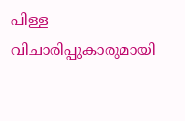പിള്ള വിചാരിപ്പുകാരുമായി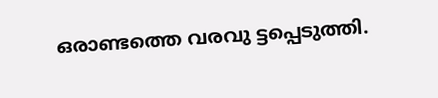ഒരാണ്ടത്തെ വരവു ട്ടപ്പെടുത്തി.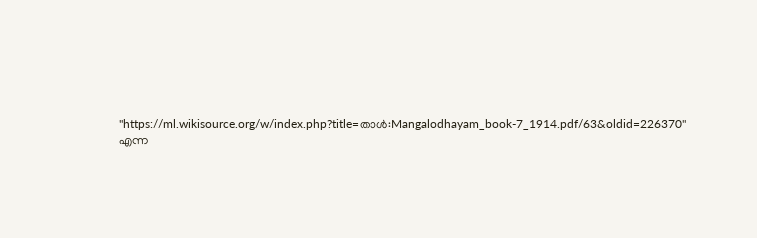"https://ml.wikisource.org/w/index.php?title=താൾ:Mangalodhayam_book-7_1914.pdf/63&oldid=226370" എന്ന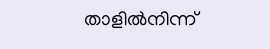താളിൽനിന്ന്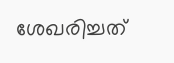ശേഖരിച്ചത്